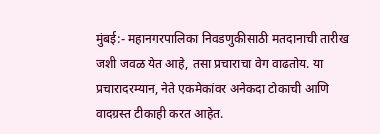मुंबई:- महानगरपालिका निवडणुकीसाठी मतदानाची तारीख जशी जवळ येत आहे, तसा प्रचाराचा वेग वाढतोय. या प्रचारादरम्यान, नेते एकमेकांवर अनेकदा टोकाची आणि वादग्रस्त टीकाही करत आहेत.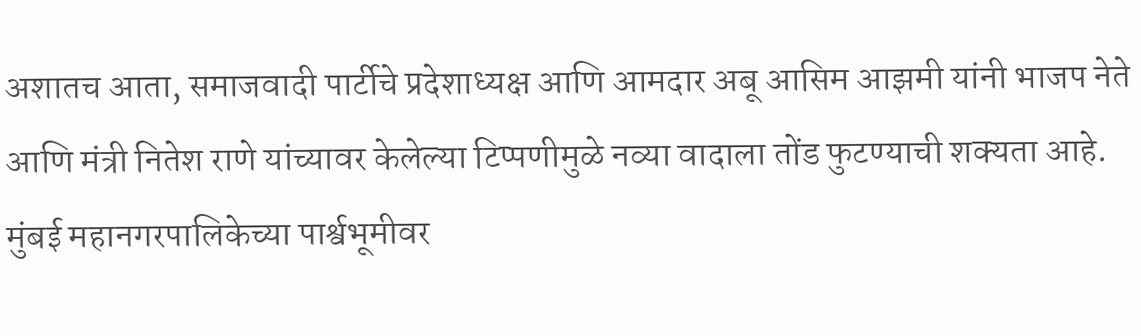अशातच आता, समाजवादी पार्टीचे प्रदेशाध्यक्ष आणि आमदार अबू आसिम आझमी यांनी भाजप नेते आणि मंत्री नितेश राणे यांच्यावर केलेल्या टिप्पणीमुळे नव्या वादाला तोंड फुटण्याची शक्यता आहे.
मुंबई महानगरपालिकेच्या पार्श्वभूमीवर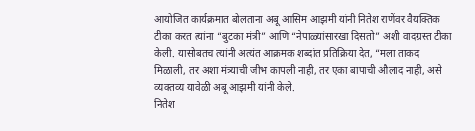आयोजित कार्यक्रमात बोलताना अबू आसिम आझमी यांनी नितेश राणेंवर वैयक्तिक टीका करत त्यांना “बुटका मंत्री” आणि “नेपाळ्यांसारखा दिसतो” अशी वादग्रस्त टीका केली. यासोबतच त्यांनी अत्यंत आक्रमक शब्दांत प्रतिक्रिया देत, “मला ताकद मिळाली, तर अशा मंत्र्याची जीभ कापली नाही, तर एका बापाची औलाद नाही, असे व्यक्तव्य यावेळी अबू आझमी यांनी केले.
नितेश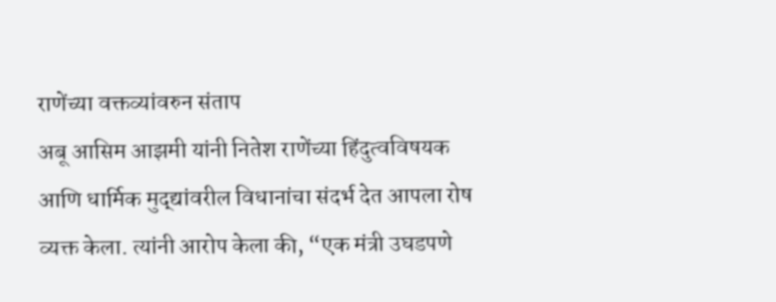राणेंच्या वक्तव्यांवरुन संताप
अबू आसिम आझमी यांनी नितेश राणेंच्या हिंदुत्वविषयक आणि धार्मिक मुद्द्यांवरील विधानांचा संदर्भ देत आपला रोष व्यक्त केला. त्यांनी आरोप केला की, “एक मंत्री उघडपणे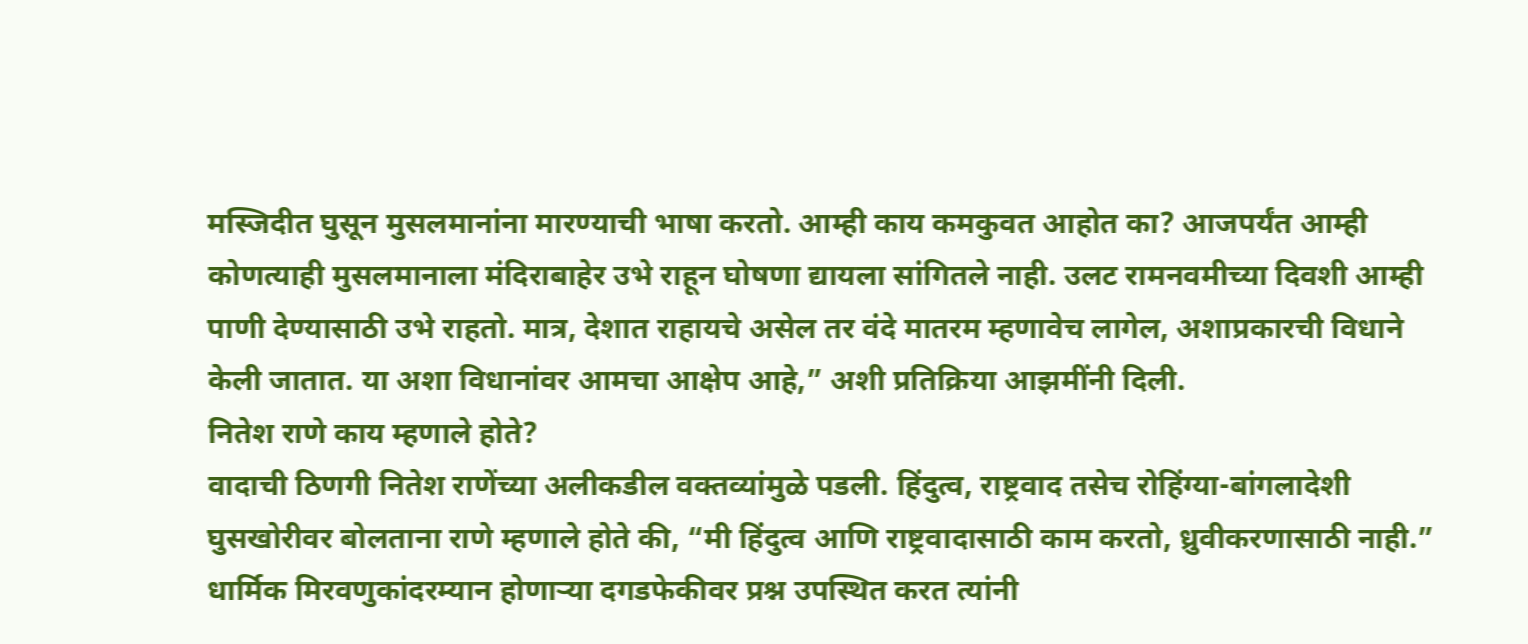मस्जिदीत घुसून मुसलमानांना मारण्याची भाषा करतो. आम्ही काय कमकुवत आहोत का? आजपर्यंत आम्ही कोणत्याही मुसलमानाला मंदिराबाहेर उभे राहून घोषणा द्यायला सांगितले नाही. उलट रामनवमीच्या दिवशी आम्ही पाणी देण्यासाठी उभे राहतो. मात्र, देशात राहायचे असेल तर वंदे मातरम म्हणावेच लागेल, अशाप्रकारची विधाने केली जातात. या अशा विधानांवर आमचा आक्षेप आहे,” अशी प्रतिक्रिया आझमींनी दिली.
नितेश राणे काय म्हणाले होते?
वादाची ठिणगी नितेश राणेंच्या अलीकडील वक्तव्यांमुळे पडली. हिंदुत्व, राष्ट्रवाद तसेच रोहिंग्या-बांगलादेशी घुसखोरीवर बोलताना राणे म्हणाले होते की, “मी हिंदुत्व आणि राष्ट्रवादासाठी काम करतो, ध्रुवीकरणासाठी नाही.” धार्मिक मिरवणुकांदरम्यान होणाऱ्या दगडफेकीवर प्रश्न उपस्थित करत त्यांनी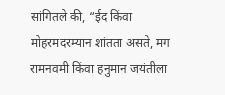सांगितले की, “ईद किंवा मोहरमदरम्यान शांतता असते, मग रामनवमी किंवा हनुमान जयंतीला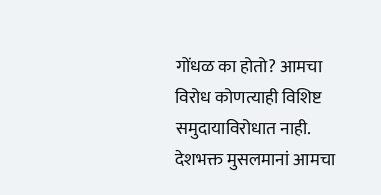गोंधळ का होतो? आमचा विरोध कोणत्याही विशिष्ट समुदायाविरोधात नाही. देशभक्त मुसलमानां आमचा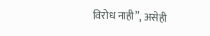विरोध नाही”, असेही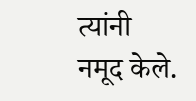त्यांनी नमूद केले.